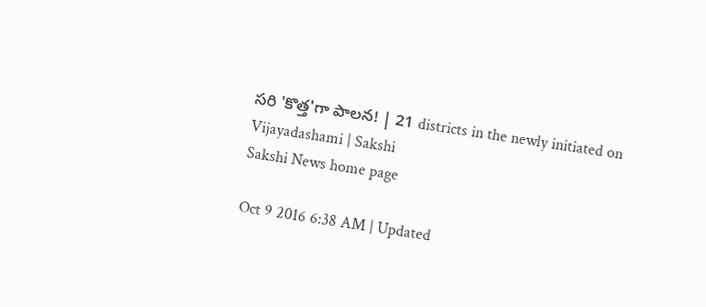సరి 'కొత్త'గా పాలన! | 21 districts in the newly initiated on Vijayadashami | Sakshi
Sakshi News home page

Oct 9 2016 6:38 AM | Updated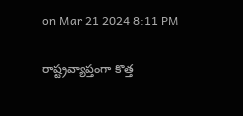on Mar 21 2024 8:11 PM

రాష్ట్రవ్యాప్తంగా కొత్త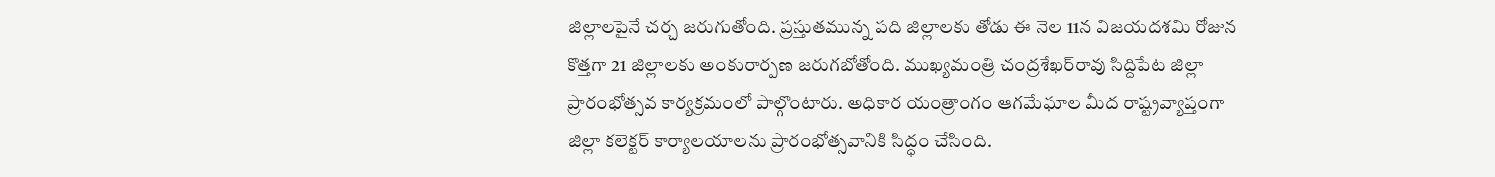జిల్లాలపైనే చర్చ జరుగుతోంది. ప్రస్తుతమున్న పది జిల్లాలకు తోడు ఈ నెల 11న విజయదశమి రోజున కొత్తగా 21 జిల్లాలకు అంకురార్పణ జరుగబోతోంది. ముఖ్యమంత్రి చంద్రశేఖర్‌రావు సిద్దిపేట జిల్లా ప్రారంభోత్సవ కార్యక్రమంలో పాల్గొంటారు. అధికార యంత్రాంగం ఆగమేఘాల మీద రాష్ట్రవ్యాప్తంగా జిల్లా కలెక్టర్ కార్యాలయాలను ప్రారంభోత్సవానికి సిద్ధం చేసింది.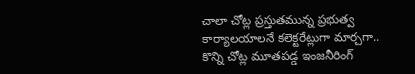చాలా చోట్ల ప్రస్తుతమున్న ప్రభుత్వ కార్యాలయాలనే కలెక్టరేట్లుగా మార్చగా.. కొన్ని చోట్ల మూతపడ్డ ఇంజనీరింగ్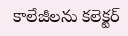కాలేజీలను కలెక్టర్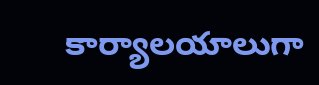కార్యాలయాలుగా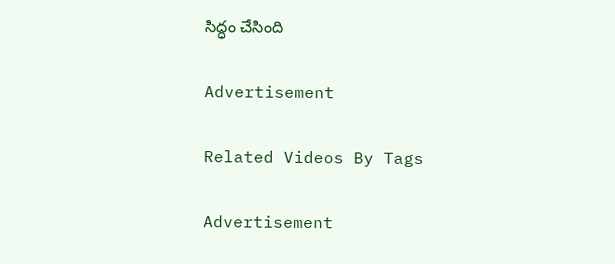సిద్ధం చేసింది

Advertisement

Related Videos By Tags

Advertisement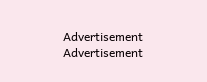Advertisement
Advertisement